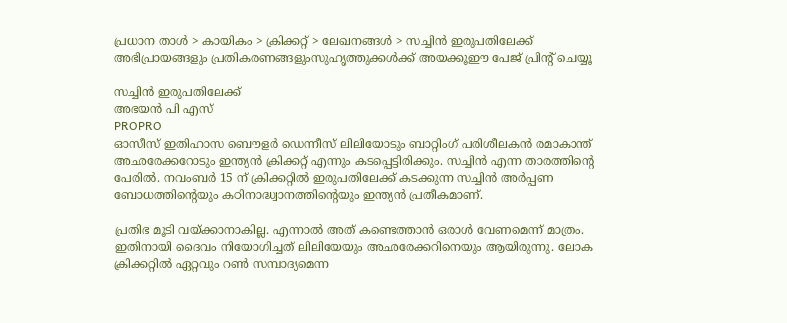പ്രധാന താള്‍ > കായികം > ക്രിക്കറ്റ്‌ > ലേഖനങ്ങള്‍ > സച്ചിന്‍ ഇരുപതിലേക്ക്
അഭിപ്രായങ്ങളും പ്രതികരണങ്ങളുംസുഹൃത്തുക്കള്‍ക്ക് അയക്കൂഈ പേജ് പ്രിന്‍റ് ചെയ്യൂ

സച്ചിന്‍ ഇരുപതിലേക്ക്
അഭയന്‍ പി എസ്
PROPRO
ഓസീസ് ഇതിഹാസ ബൌളര്‍ ഡെന്നീസ് ലിലിയോടും ബാറ്റിംഗ് പരിശീലകന്‍ രമാകാന്ത് അഛരേക്കറോടും ഇന്ത്യന്‍ ക്രിക്കറ്റ് എന്നും കടപ്പെട്ടിരിക്കും. സച്ചിന്‍ എന്ന താരത്തിന്‍റെ പേരില്‍. നവംബര്‍ 15 ന് ക്രിക്കറ്റില്‍ ഇരുപതിലേക്ക് കടക്കുന്ന സച്ചിന്‍ അര്‍പ്പണ ബോധത്തിന്‍റെയും കഠിനാദ്ധ്വാനത്തിന്‍റെയും ഇന്ത്യന്‍ പ്രതീകമാണ്.

പ്രതിഭ മൂടി വയ്ക്കാനാകില്ല. എന്നാല്‍ അത് കണ്ടെത്താന്‍ ഒരാള്‍ വേണമെന്ന് മാത്രം. ഇതിനായി ദൈവം നിയോഗിച്ചത് ലിലിയേയും അഛരേക്കറിനെയും ആയിരുന്നു. ലോക ക്രിക്കറ്റില്‍ ഏറ്റവും റണ്‍ സമ്പാദ്യമെന്ന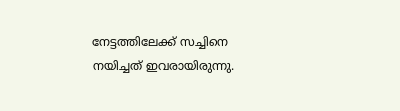നേട്ടത്തിലേക്ക് സച്ചിനെ നയിച്ചത് ഇവരായിരുന്നു.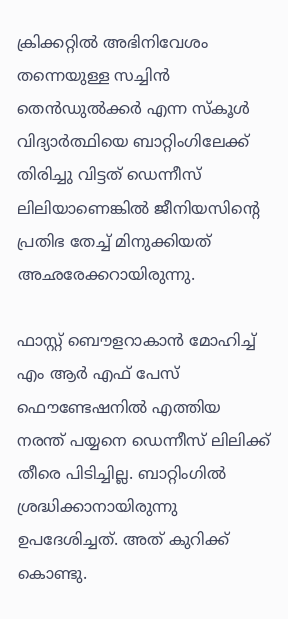ക്രിക്കറ്റില്‍ അഭിനിവേശം തന്നെയുള്ള സച്ചിന്‍ തെന്‍ഡുല്‍ക്കര്‍ എന്ന സ്കൂള്‍ വിദ്യാര്‍ത്ഥിയെ ബാറ്റിംഗിലേക്ക് തിരിച്ചു വിട്ടത് ഡെന്നീസ് ലിലിയാണെങ്കില്‍ ജീനിയസിന്‍റെ പ്രതിഭ തേച്ച് മിനുക്കിയത് അഛരേക്കറായിരുന്നു.

ഫാസ്റ്റ് ബൌളറാകാന്‍ മോഹിച്ച് എം ആര്‍ എഫ് പേസ് ഫൌണ്ടേഷനില്‍ എത്തിയ നരന്ത് പയ്യനെ ഡെന്നീസ് ലിലിക്ക് തീരെ പിടിച്ചില്ല. ബാറ്റിംഗില്‍ ശ്രദ്ധിക്കാനായിരുന്നു ഉപദേശിച്ചത്. അത് കുറിക്ക് കൊണ്ടു.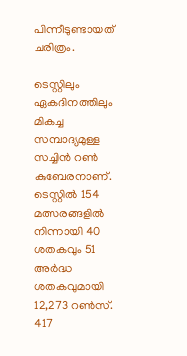പിന്നീടുണ്ടായത് ചരിത്രം.

ടെസ്റ്റിലും ഏകദിനത്തിലും മികച്ച സമ്പാദ്യമുള്ള സച്ചിന്‍ റണ്‍ കുബേരനാണ്. ടെസ്റ്റില്‍ 154 മത്സരങ്ങളില്‍ നിന്നായി 40 ശതകവും 51 അര്‍ദ്ധ ശതകവുമായി 12,273 റണ്‍സ്. 417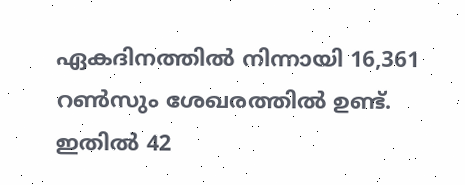ഏകദിനത്തില്‍ നിന്നായി 16,361 റണ്‍സും ശേഖരത്തില്‍ ഉണ്ട്. ഇതില്‍ 42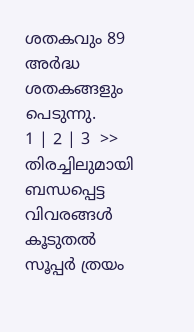ശതകവും 89 അര്‍ദ്ധ ശതകങ്ങളും പെടുന്നു.
1 | 2 | 3  >>
തിരച്ചിലുമായി ബന്ധപ്പെട്ട വിവരങ്ങള്‍
കൂടുതല്‍
സൂപ്പര്‍ ത്രയം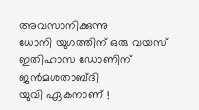അവസാനിക്കുന്നു
ധോനി യുഗത്തിന് ഒരു വയസ്
ഇതിഹാസ ഡോണിന് ജന്‍മശതാബ്ദി
യുവി ഏകനാണ് !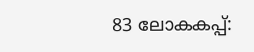83 ലോകകപ്പ്: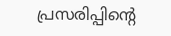പ്രസരിപ്പിന്‍റെ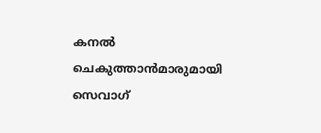കനല്‍
ചെകുത്താന്‍‌മാരുമായി സെവാഗ്